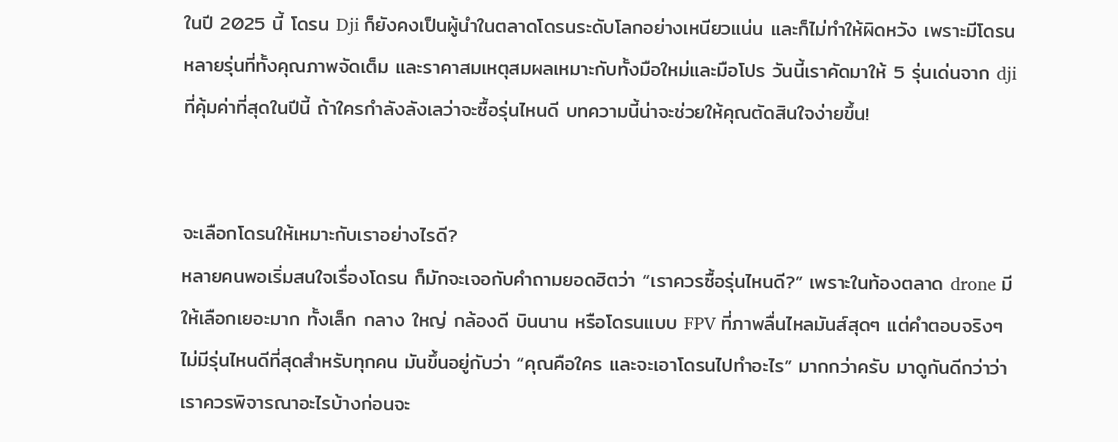ในปี 2025 นี้ โดรน Dji ก็ยังคงเป็นผู้นำในตลาดโดรนระดับโลกอย่างเหนียวแน่น และก็ไม่ทำให้ผิดหวัง เพราะมีโดรนหลายรุ่นที่ทั้งคุณภาพจัดเต็ม และราคาสมเหตุสมผลเหมาะกับทั้งมือใหม่และมือโปร วันนี้เราคัดมาให้ 5 รุ่นเด่นจาก dji ที่คุ้มค่าที่สุดในปีนี้ ถ้าใครกำลังลังเลว่าจะซื้อรุ่นไหนดี บทความนี้น่าจะช่วยให้คุณตัดสินใจง่ายขึ้น!


จะเลือกโดรนให้เหมาะกับเราอย่างไรดี?
หลายคนพอเริ่มสนใจเรื่องโดรน ก็มักจะเจอกับคำถามยอดฮิตว่า “เราควรซื้อรุ่นไหนดี?” เพราะในท้องตลาด drone มีให้เลือกเยอะมาก ทั้งเล็ก กลาง ใหญ่ กล้องดี บินนาน หรือโดรนแบบ FPV ที่ภาพลื่นไหลมันส์สุดๆ แต่คำตอบจริงๆ ไม่มีรุ่นไหนดีที่สุดสำหรับทุกคน มันขึ้นอยู่กับว่า “คุณคือใคร และจะเอาโดรนไปทำอะไร” มากกว่าครับ มาดูกันดีกว่าว่าเราควรพิจารณาอะไรบ้างก่อนจะ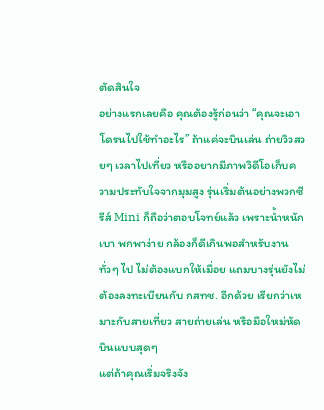ตัดสินใจ
อย่างแรกเลยคือ คุณต้องรู้ก่อนว่า “คุณจะเอาโดรนไปใช้ทำอะไร” ถ้าแค่จะบินเล่น ถ่ายวิวสวยๆ เวลาไปเที่ยว หรืออยากมีภาพวิดีโอเก็บความประทับใจจากมุมสูง รุ่นเริ่มต้นอย่างพวกซีรีส์ Mini ก็ถือว่าตอบโจทย์แล้ว เพราะน้ำหนักเบา พกพาง่าย กล้องก็ดีเกินพอสำหรับงานทั่วๆ ไป ไม่ต้องแบกให้เมื่อย แถมบางรุ่นยังไม่ต้องลงทะเบียนกับ กสทช. อีกด้วย เรียกว่าเหมาะกับสายเที่ยว สายถ่ายเล่น หรือมือใหม่หัดบินแบบสุดๆ
แต่ถ้าคุณเริ่มจริงจัง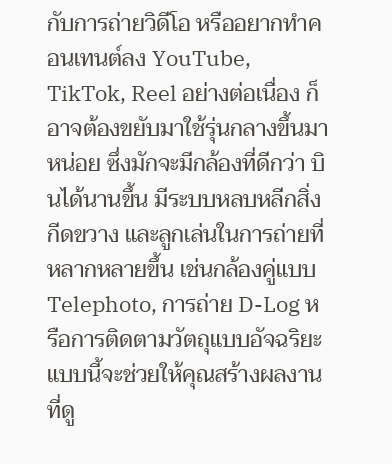กับการถ่ายวิดีโอ หรืออยากทำคอนเทนต์ลง YouTube, TikTok, Reel อย่างต่อเนื่อง ก็อาจต้องขยับมาใช้รุ่นกลางขึ้นมาหน่อย ซึ่งมักจะมีกล้องที่ดีกว่า บินได้นานขึ้น มีระบบหลบหลีกสิ่งกีดขวาง และลูกเล่นในการถ่ายที่หลากหลายขึ้น เช่นกล้องคู่แบบ Telephoto, การถ่าย D-Log หรือการติดตามวัตถุแบบอัจฉริยะ แบบนี้จะช่วยให้คุณสร้างผลงานที่ดู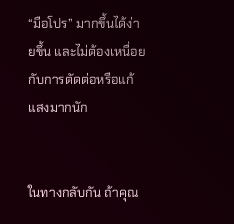“มือโปร” มากขึ้นได้ง่ายขึ้น และไม่ต้องเหนื่อยกับการตัดต่อหรือแก้แสงมากนัก


ในทางกลับกัน ถ้าคุณ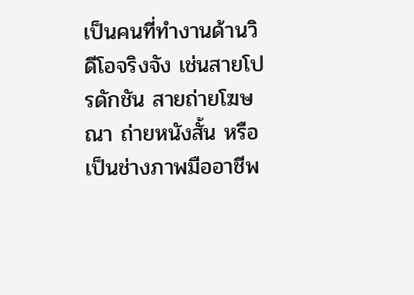เป็นคนที่ทำงานด้านวิดีโอจริงจัง เช่นสายโปรดักชัน สายถ่ายโฆษณา ถ่ายหนังสั้น หรือเป็นช่างภาพมืออาชีพ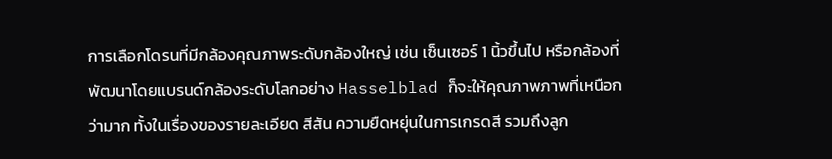การเลือกโดรนที่มีกล้องคุณภาพระดับกล้องใหญ่ เช่น เซ็นเซอร์ 1 นิ้วขึ้นไป หรือกล้องที่พัฒนาโดยแบรนด์กล้องระดับโลกอย่าง Hasselblad ก็จะให้คุณภาพภาพที่เหนือกว่ามาก ทั้งในเรื่องของรายละเอียด สีสัน ความยืดหยุ่นในการเกรดสี รวมถึงลูก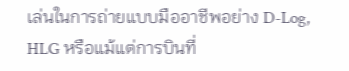เล่นในการถ่ายแบบมืออาชีพอย่าง D-Log, HLG หรือแม้แต่การบินที่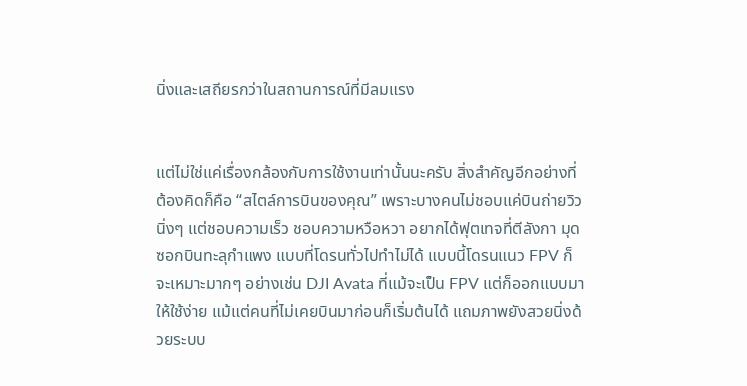นิ่งและเสถียรกว่าในสถานการณ์ที่มีลมแรง


แต่ไม่ใช่แค่เรื่องกล้องกับการใช้งานเท่านั้นนะครับ สิ่งสำคัญอีกอย่างที่ต้องคิดก็คือ “สไตล์การบินของคุณ” เพราะบางคนไม่ชอบแค่บินถ่ายวิวนิ่งๆ แต่ชอบความเร็ว ชอบความหวือหวา อยากได้ฟุตเทจที่ตีลังกา มุดซอกบินทะลุกำแพง แบบที่โดรนทั่วไปทำไม่ได้ แบบนี้โดรนแนว FPV ก็จะเหมาะมากๆ อย่างเช่น DJI Avata ที่แม้จะเป็น FPV แต่ก็ออกแบบมาให้ใช้ง่าย แม้แต่คนที่ไม่เคยบินมาก่อนก็เริ่มต้นได้ แถมภาพยังสวยนิ่งด้วยระบบ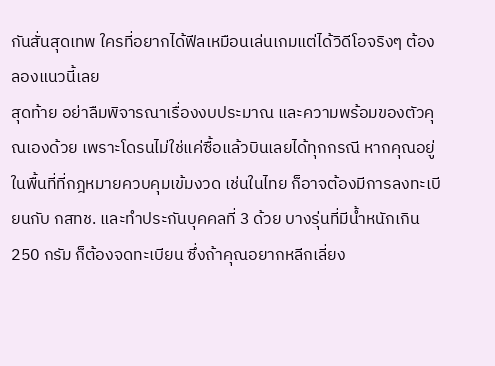กันสั่นสุดเทพ ใครที่อยากได้ฟีลเหมือนเล่นเกมแต่ได้วิดีโอจริงๆ ต้องลองแนวนี้เลย
สุดท้าย อย่าลืมพิจารณาเรื่องงบประมาณ และความพร้อมของตัวคุณเองด้วย เพราะโดรนไม่ใช่แค่ซื้อแล้วบินเลยได้ทุกกรณี หากคุณอยู่ในพื้นที่ที่กฎหมายควบคุมเข้มงวด เช่นในไทย ก็อาจต้องมีการลงทะเบียนกับ กสทช. และทำประกันบุคคลที่ 3 ด้วย บางรุ่นที่มีน้ำหนักเกิน 250 กรัม ก็ต้องจดทะเบียน ซึ่งถ้าคุณอยากหลีกเลี่ยง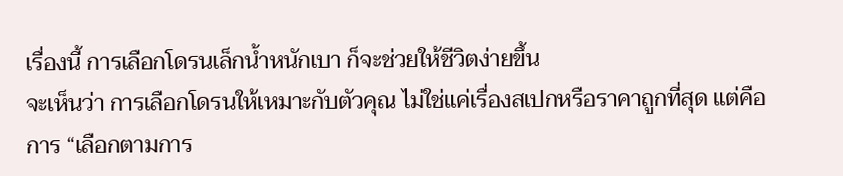เรื่องนี้ การเลือกโดรนเล็กน้ำหนักเบา ก็จะช่วยให้ชีวิตง่ายขึ้น
จะเห็นว่า การเลือกโดรนให้เหมาะกับตัวคุณ ไม่ใช่แค่เรื่องสเปกหรือราคาถูกที่สุด แต่คือการ “เลือกตามการ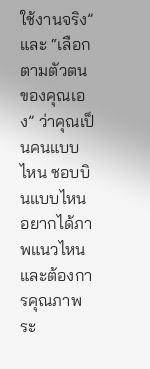ใช้งานจริง” และ “เลือกตามตัวตนของคุณเอง” ว่าคุณเป็นคนแบบไหน ชอบบินแบบไหน อยากได้ภาพแนวไหน และต้องการคุณภาพระ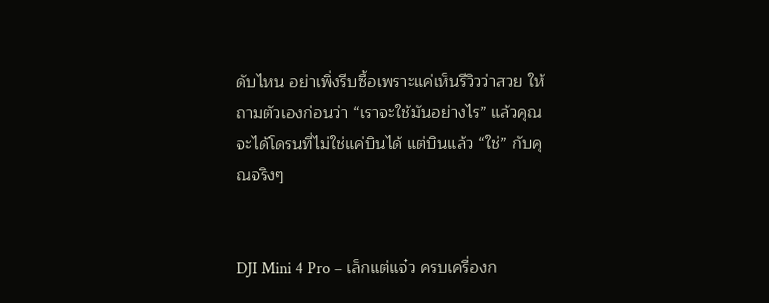ดับไหน อย่าเพิ่งรีบซื้อเพราะแค่เห็นรีวิวว่าสวย ให้ถามตัวเองก่อนว่า “เราจะใช้มันอย่างไร” แล้วคุณจะได้โดรนที่ไม่ใช่แค่บินได้ แต่บินแล้ว “ใช่” กับคุณจริงๆ


DJI Mini 4 Pro – เล็กแต่แจ๋ว ครบเครื่องก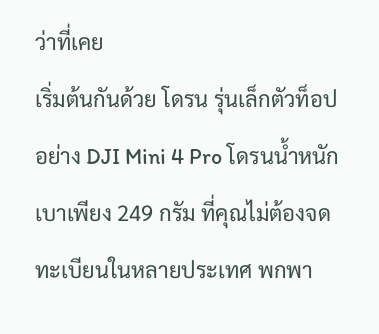ว่าที่เคย
เริ่มต้นกันด้วย โดรน รุ่นเล็กตัวท็อปอย่าง DJI Mini 4 Pro โดรนน้ำหนักเบาเพียง 249 กรัม ที่คุณไม่ต้องจดทะเบียนในหลายประเทศ พกพา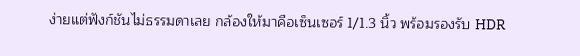ง่ายแต่ฟังก์ชันไม่ธรรมดาเลย กล้องให้มาคือเซ็นเซอร์ 1/1.3 นิ้ว พร้อมรองรับ HDR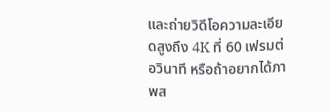และถ่ายวิดีโอความละเอียดสูงถึง 4K ที่ 60 เฟรมต่อวินาที หรือถ้าอยากได้ภาพส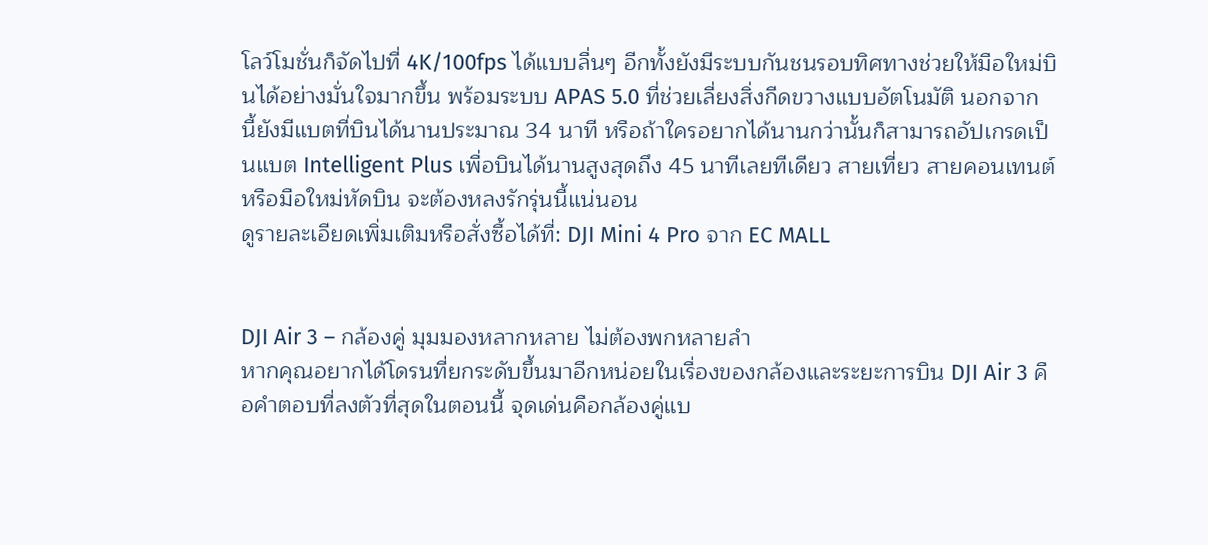โลว์โมชั่นก็จัดไปที่ 4K/100fps ได้แบบลื่นๆ อีกทั้งยังมีระบบกันชนรอบทิศทางช่วยให้มือใหม่บินได้อย่างมั่นใจมากขึ้น พร้อมระบบ APAS 5.0 ที่ช่วยเลี่ยงสิ่งกีดขวางแบบอัตโนมัติ นอกจากนี้ยังมีแบตที่บินได้นานประมาณ 34 นาที หรือถ้าใครอยากได้นานกว่านั้นก็สามารถอัปเกรดเป็นแบต Intelligent Plus เพื่อบินได้นานสูงสุดถึง 45 นาทีเลยทีเดียว สายเที่ยว สายคอนเทนต์ หรือมือใหม่หัดบิน จะต้องหลงรักรุ่นนี้แน่นอน
ดูรายละเอียดเพิ่มเติมหรือสั่งซื้อได้ที่: DJI Mini 4 Pro จาก EC MALL


DJI Air 3 – กล้องคู่ มุมมองหลากหลาย ไม่ต้องพกหลายลำ
หากคุณอยากได้โดรนที่ยกระดับขึ้นมาอีกหน่อยในเรื่องของกล้องและระยะการบิน DJI Air 3 คือคำตอบที่ลงตัวที่สุดในตอนนี้ จุดเด่นคือกล้องคู่แบ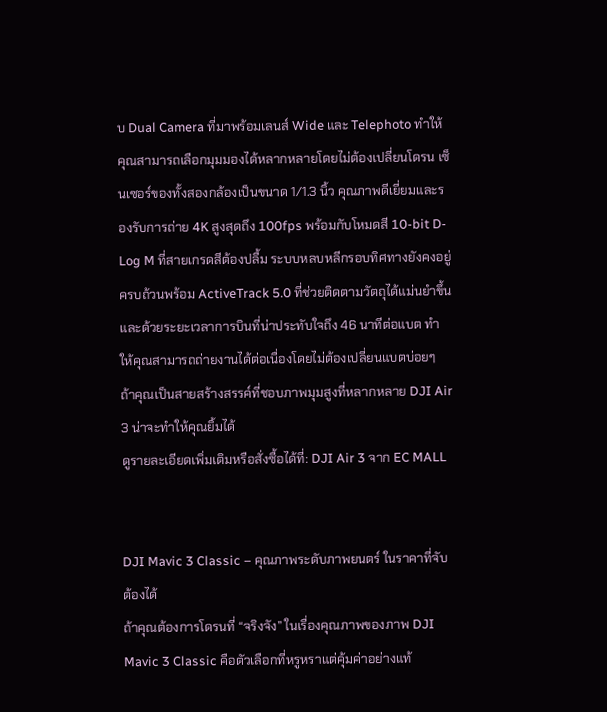บ Dual Camera ที่มาพร้อมเลนส์ Wide และ Telephoto ทำให้คุณสามารถเลือกมุมมองได้หลากหลายโดยไม่ต้องเปลี่ยนโดรน เซ็นเซอร์ของทั้งสองกล้องเป็นขนาด 1/1.3 นิ้ว คุณภาพดีเยี่ยมและรองรับการถ่าย 4K สูงสุดถึง 100fps พร้อมกับโหมดสี 10-bit D-Log M ที่สายเกรดสีต้องปลื้ม ระบบหลบหลีกรอบทิศทางยังคงอยู่ครบถ้วนพร้อม ActiveTrack 5.0 ที่ช่วยติดตามวัตถุได้แม่นยำขึ้น และด้วยระยะเวลาการบินที่น่าประทับใจถึง 46 นาทีต่อแบต ทำให้คุณสามารถถ่ายงานได้ต่อเนื่องโดยไม่ต้องเปลี่ยนแบตบ่อยๆ ถ้าคุณเป็นสายสร้างสรรค์ที่ชอบภาพมุมสูงที่หลากหลาย DJI Air 3 น่าจะทำให้คุณยิ้มได้
ดูรายละเอียดเพิ่มเติมหรือสั่งซื้อได้ที่: DJI Air 3 จาก EC MALL


DJI Mavic 3 Classic – คุณภาพระดับภาพยนตร์ ในราคาที่จับต้องได้
ถ้าคุณต้องการโดรนที่ “จริงจัง” ในเรื่องคุณภาพของภาพ DJI Mavic 3 Classic คือตัวเลือกที่หรูหราแต่คุ้มค่าอย่างแท้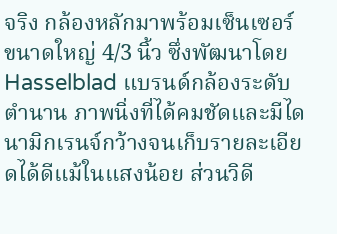จริง กล้องหลักมาพร้อมเซ็นเซอร์ขนาดใหญ่ 4/3 นิ้ว ซึ่งพัฒนาโดย Hasselblad แบรนด์กล้องระดับตำนาน ภาพนิ่งที่ได้คมชัดและมีไดนามิกเรนจ์กว้างจนเก็บรายละเอียดได้ดีแม้ในแสงน้อย ส่วนวิดี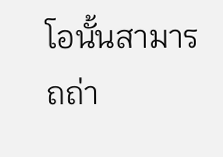โอนั้นสามารถถ่า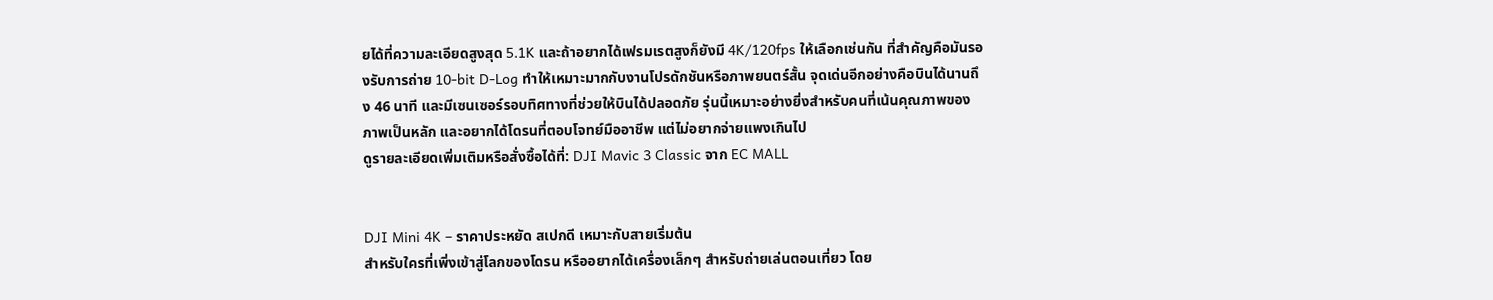ยได้ที่ความละเอียดสูงสุด 5.1K และถ้าอยากได้เฟรมเรตสูงก็ยังมี 4K/120fps ให้เลือกเช่นกัน ที่สำคัญคือมันรองรับการถ่าย 10-bit D-Log ทำให้เหมาะมากกับงานโปรดักชันหรือภาพยนตร์สั้น จุดเด่นอีกอย่างคือบินได้นานถึง 46 นาที และมีเซนเซอร์รอบทิศทางที่ช่วยให้บินได้ปลอดภัย รุ่นนี้เหมาะอย่างยิ่งสำหรับคนที่เน้นคุณภาพของภาพเป็นหลัก และอยากได้โดรนที่ตอบโจทย์มืออาชีพ แต่ไม่อยากจ่ายแพงเกินไป
ดูรายละเอียดเพิ่มเติมหรือสั่งซื้อได้ที่: DJI Mavic 3 Classic จาก EC MALL


DJI Mini 4K – ราคาประหยัด สเปกดี เหมาะกับสายเริ่มต้น
สำหรับใครที่เพิ่งเข้าสู่โลกของโดรน หรืออยากได้เครื่องเล็กๆ สำหรับถ่ายเล่นตอนเที่ยว โดย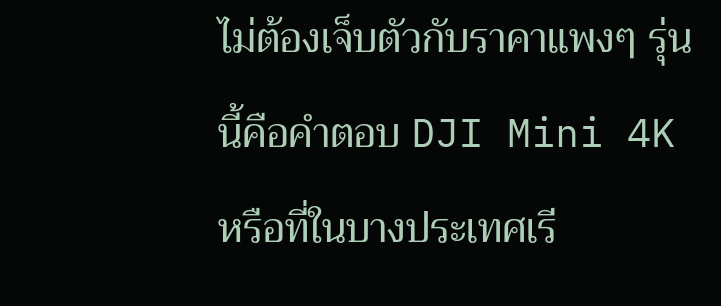ไม่ต้องเจ็บตัวกับราคาแพงๆ รุ่นนี้คือคำตอบ DJI Mini 4K หรือที่ในบางประเทศเรี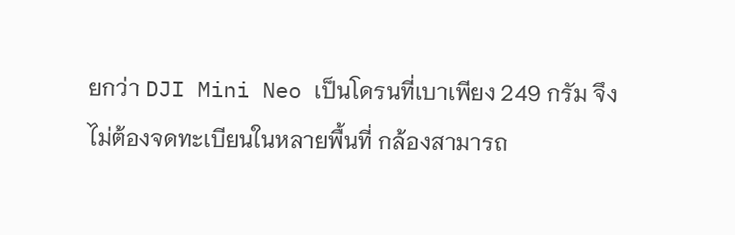ยกว่า DJI Mini Neo เป็นโดรนที่เบาเพียง 249 กรัม จึงไม่ต้องจดทะเบียนในหลายพื้นที่ กล้องสามารถ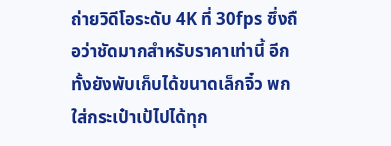ถ่ายวิดีโอระดับ 4K ที่ 30fps ซึ่งถือว่าชัดมากสำหรับราคาเท่านี้ อีกทั้งยังพับเก็บได้ขนาดเล็กจิ๋ว พกใส่กระเป๋าเป้ไปได้ทุก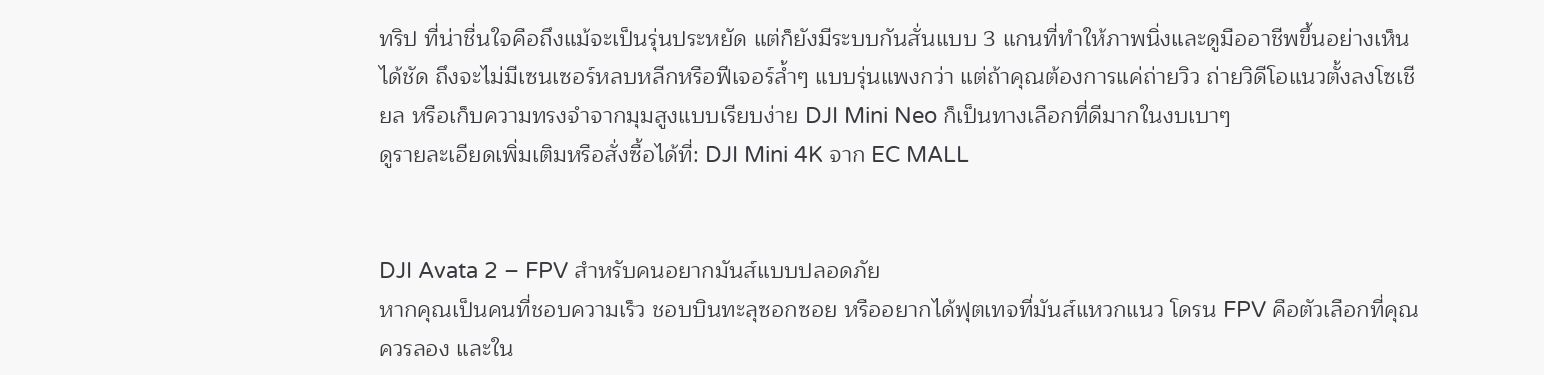ทริป ที่น่าชื่นใจคือถึงแม้จะเป็นรุ่นประหยัด แต่ก็ยังมีระบบกันสั่นแบบ 3 แกนที่ทำให้ภาพนิ่งและดูมืออาชีพขึ้นอย่างเห็นได้ชัด ถึงจะไม่มีเซนเซอร์หลบหลีกหรือฟีเจอร์ล้ำๆ แบบรุ่นแพงกว่า แต่ถ้าคุณต้องการแค่ถ่ายวิว ถ่ายวิดีโอแนวตั้งลงโซเชียล หรือเก็บความทรงจำจากมุมสูงแบบเรียบง่าย DJI Mini Neo ก็เป็นทางเลือกที่ดีมากในงบเบาๆ
ดูรายละเอียดเพิ่มเติมหรือสั่งซื้อได้ที่: DJI Mini 4K จาก EC MALL


DJI Avata 2 – FPV สำหรับคนอยากมันส์แบบปลอดภัย
หากคุณเป็นคนที่ชอบความเร็ว ชอบบินทะลุซอกซอย หรืออยากได้ฟุตเทจที่มันส์แหวกแนว โดรน FPV คือตัวเลือกที่คุณควรลอง และใน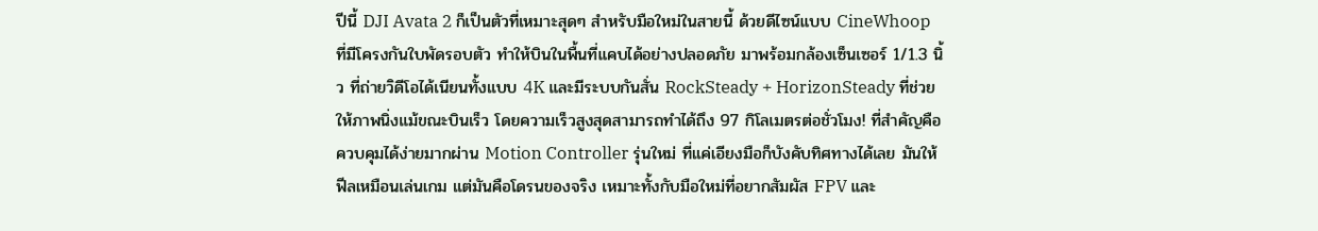ปีนี้ DJI Avata 2 ก็เป็นตัวที่เหมาะสุดๆ สำหรับมือใหม่ในสายนี้ ด้วยดีไซน์แบบ CineWhoop ที่มีโครงกันใบพัดรอบตัว ทำให้บินในพื้นที่แคบได้อย่างปลอดภัย มาพร้อมกล้องเซ็นเซอร์ 1/1.3 นิ้ว ที่ถ่ายวิดีโอได้เนียนทั้งแบบ 4K และมีระบบกันสั่น RockSteady + HorizonSteady ที่ช่วยให้ภาพนิ่งแม้ขณะบินเร็ว โดยความเร็วสูงสุดสามารถทำได้ถึง 97 กิโลเมตรต่อชั่วโมง! ที่สำคัญคือควบคุมได้ง่ายมากผ่าน Motion Controller รุ่นใหม่ ที่แค่เอียงมือก็บังคับทิศทางได้เลย มันให้ฟีลเหมือนเล่นเกม แต่มันคือโดรนของจริง เหมาะทั้งกับมือใหม่ที่อยากสัมผัส FPV และ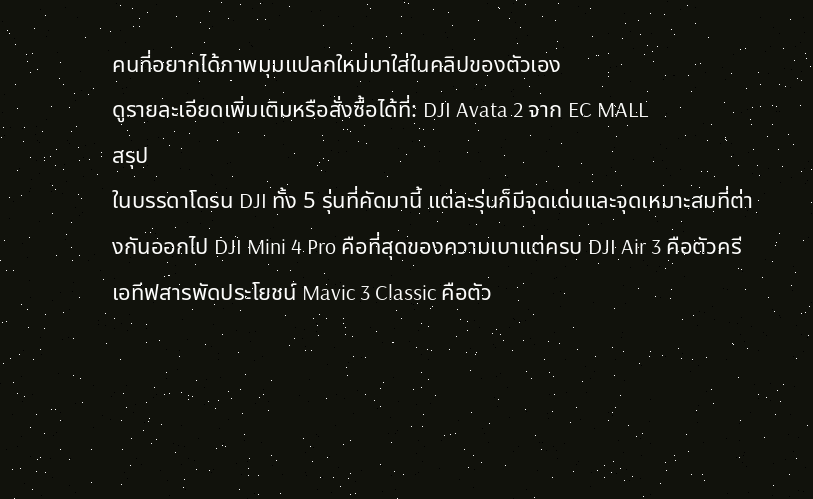คนที่อยากได้ภาพมุมแปลกใหม่มาใส่ในคลิปของตัวเอง
ดูรายละเอียดเพิ่มเติมหรือสั่งซื้อได้ที่: DJI Avata 2 จาก EC MALL
สรุป
ในบรรดาโดรน DJI ทั้ง 5 รุ่นที่คัดมานี้ แต่ละรุ่นก็มีจุดเด่นและจุดเหมาะสมที่ต่างกันออกไป DJI Mini 4 Pro คือที่สุดของความเบาแต่ครบ DJI Air 3 คือตัวครีเอทีฟสารพัดประโยชน์ Mavic 3 Classic คือตัว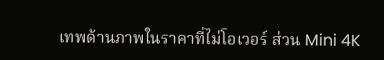เทพด้านภาพในราคาที่ไม่โอเวอร์ ส่วน Mini 4K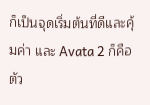ก็เป็นจุดเริ่มต้นที่ดีและคุ้มค่า และ Avata 2 ก็คือตัว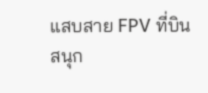แสบสาย FPV ที่บินสนุก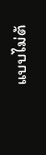แบบไม่ต้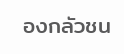องกลัวชน